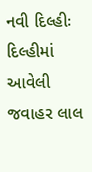નવી દિલ્હીઃ દિલ્હીમાં આવેલી જવાહર લાલ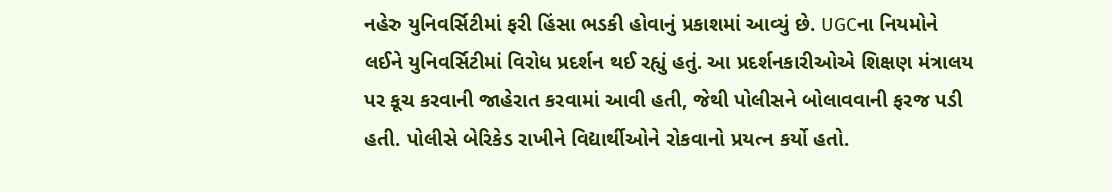નહેરુ યુનિવર્સિટીમાં ફરી હિંસા ભડકી હોવાનું પ્રકાશમાં આવ્યું છે. UGCના નિયમોને લઈને યુનિવર્સિટીમાં વિરોધ પ્રદર્શન થઈ રહ્યું હતું. આ પ્રદર્શનકારીઓએ શિક્ષણ મંત્રાલય પર કૂચ કરવાની જાહેરાત કરવામાં આવી હતી, જેથી પોલીસને બોલાવવાની ફરજ પડી હતી. પોલીસે બેરિકેડ રાખીને વિદ્યાર્થીઓને રોકવાનો પ્રયત્ન કર્યો હતો.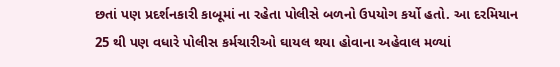છતાં પણ પ્રદર્શનકારી કાબૂમાં ના રહેતા પોલીસે બળનો ઉપયોગ કર્યો હતો. આ દરમિયાન 25 થી પણ વધારે પોલીસ કર્મચારીઓ ઘાયલ થયા હોવાના અહેવાલ મળ્યાં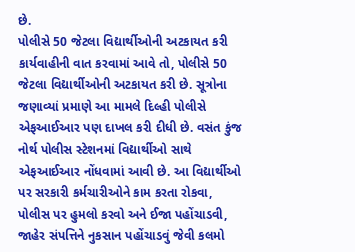છે.
પોલીસે 50 જેટલા વિદ્યાર્થીઓની અટકાયત કરી
કાર્યવાહીની વાત કરવામાં આવે તો, પોલીસે 50 જેટલા વિદ્યાર્થીઓની અટકાયત કરી છે. સૂત્રોના જણાવ્યાં પ્રમાણે આ મામલે દિલ્હી પોલીસે એફઆઈઆર પણ દાખલ કરી દીધી છે. વસંત કુંજ નોર્થ પોલીસ સ્ટેશનમાં વિદ્યાર્થીઓ સાથે એફઆઈઆર નોંધવામાં આવી છે. આ વિદ્યાર્થીઓ પર સરકારી કર્મચારીઓને કામ કરતા રોકવા, પોલીસ પર હુમલો કરવો અને ઈજા પહોંચાડવી, જાહેર સંપત્તિને નુકસાન પહોંચાડવું જેવી કલમો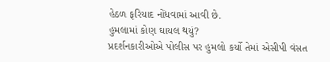હેઠળ ફરિયાદ નોંધવામાં આવી છે.
હુમલામાં કોણ ઘાયલ થયું?
પ્રદર્શનકારીઓએ પોલીસ પર હુમલો કર્યો તેમાં એસીપી વંસત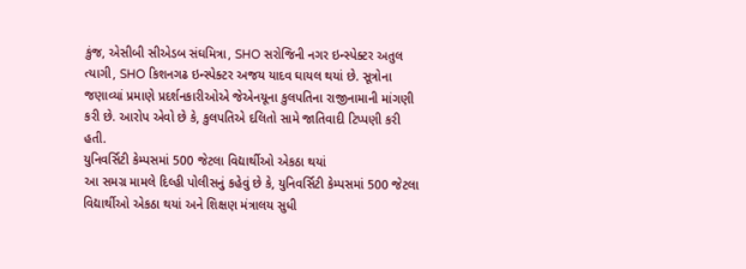કુંજ, એસીબી સીએડબ સંઘમિત્રા, SHO સરોજિની નગર ઇન્સ્પેક્ટર અતુલ ત્યાગી, SHO કિશનગઢ ઇન્સ્પેક્ટર અજય યાદવ ઘાયલ થયાં છે. સૂત્રોના જણાવ્યાં પ્રમાણે પ્રદર્શનકારીઓએ જેએનયૂના કુલપતિના રાજીનામાની માંગણી કરી છે. આરોપ એવો છે કે, કુલપતિએ દલિતો સામે જાતિવાદી ટિપ્પણી કરી હતી.
યુનિવર્સિટી કેમ્પસમાં 500 જેટલા વિદ્યાર્થીઓ એકઠા થયાં
આ સમગ્ર મામલે દિલ્હી પોલીસનું કહેવું છે કે, યુનિવર્સિટી કેમ્પસમાં 500 જેટલા વિદ્યાર્થીઓ એકઠા થયાં અને શિક્ષણ મંત્રાલય સુધી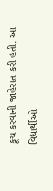કૂચ કરવાની જાહેરાત કરી હતી. આ વિદ્યાર્થીઓ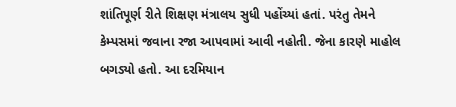શાંતિપૂર્ણ રીતે શિક્ષણ મંત્રાલય સુધી પહોંચ્યાં હતાં. પરંતુ તેમને કેમ્પસમાં જવાના રજા આપવામાં આવી નહોતી. જેના કારણે માહોલ બગડ્યો હતો. આ દરમિયાન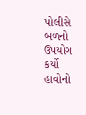પોલીસે બળનો ઉપયોગ કર્યો હાવોનો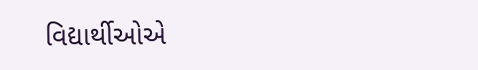વિદ્યાર્થીઓએ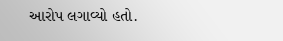આરોપ લગાવ્યો હતો.